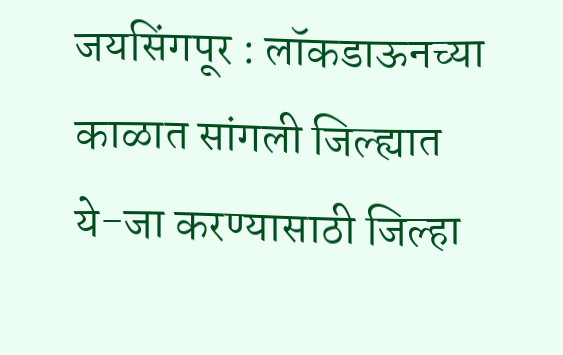जयसिंगपूर : लॉकडाऊनच्या काळात सांगली जिल्ह्यात ये-जा करण्यासाठी जिल्हा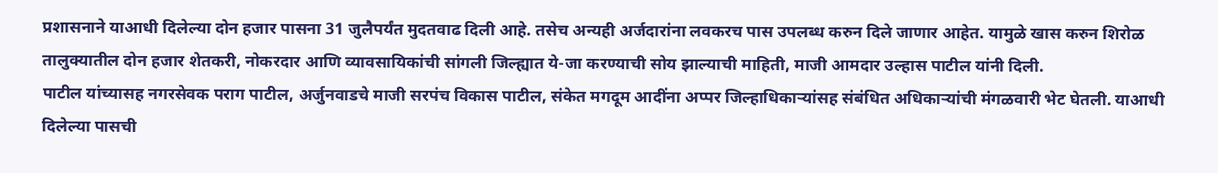प्रशासनाने याआधी दिलेल्या दोन हजार पासना 31 जुलैपर्यंत मुदतवाढ दिली आहे. तसेच अन्यही अर्जदारांना लवकरच पास उपलब्ध करुन दिले जाणार आहेत. यामुळे खास करुन शिरोळ तालुक्यातील दोन हजार शेतकरी, नोकरदार आणि व्यावसायिकांची सांगली जिल्ह्यात ये-जा करण्याची सोय झाल्याची माहिती, माजी आमदार उल्हास पाटील यांनी दिली.
पाटील यांच्यासह नगरसेवक पराग पाटील, अर्जुनवाडचे माजी सरपंच विकास पाटील, संकेत मगदूम आदींना अप्पर जिल्हाधिकाऱ्यांसह संबंधित अधिकाऱ्यांची मंगळवारी भेट घेतली. याआधी दिलेल्या पासची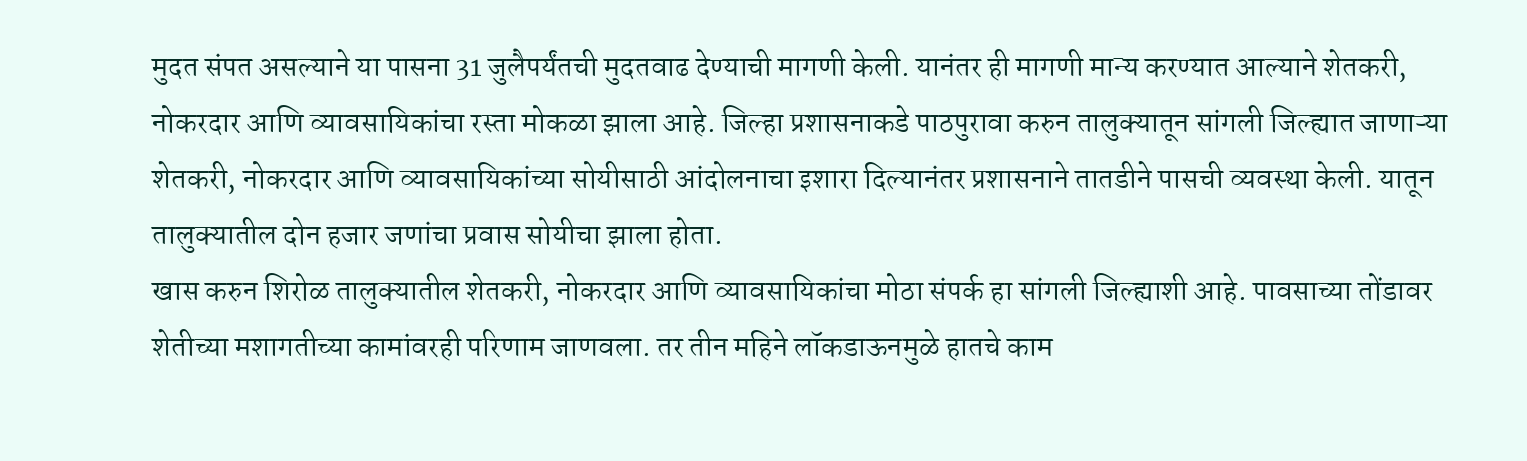मुदत संपत असल्याने या पासना 31 जुलैपर्यंतची मुदतवाढ देण्याची मागणी केली. यानंतर ही मागणी मान्य करण्यात आल्याने शेतकरी, नोकरदार आणि व्यावसायिकांचा रस्ता मोकळा झाला आहे. जिल्हा प्रशासनाकडे पाठपुरावा करुन तालुक्यातून सांगली जिल्ह्यात जाणाऱ्या शेतकरी, नोकरदार आणि व्यावसायिकांच्या सोयीसाठी आंदोलनाचा इशारा दिल्यानंतर प्रशासनाने तातडीने पासची व्यवस्था केली. यातून तालुक्यातील दोन हजार जणांचा प्रवास सोयीचा झाला होता.
खास करुन शिरोळ तालुक्यातील शेतकरी, नोकरदार आणि व्यावसायिकांचा मोठा संपर्क हा सांगली जिल्ह्याशी आहे. पावसाच्या तोंडावर शेतीच्या मशागतीच्या कामांवरही परिणाम जाणवला. तर तीन महिने लॉकडाऊनमुळे हातचे काम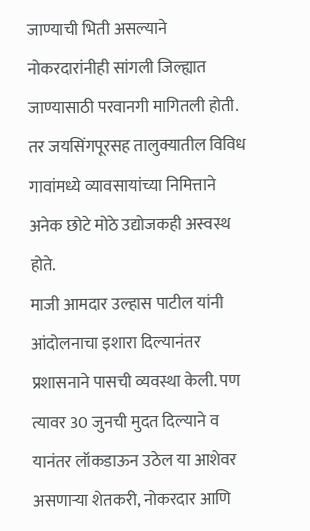जाण्याची भिती असल्याने नोकरदारांनीही सांगली जिल्ह्यात जाण्यासाठी परवानगी मागितली होती. तर जयसिंगपूरसह तालुक्यातील विविध गावांमध्ये व्यावसायांच्या निमित्ताने अनेक छोटे मोठे उद्योजकही अस्वस्थ होते.
माजी आमदार उल्हास पाटील यांनी आंदोलनाचा इशारा दिल्यानंतर प्रशासनाने पासची व्यवस्था केली. पण त्यावर 30 जुनची मुदत दिल्याने व यानंतर लॉकडाऊन उठेल या आशेवर असणाऱ्या शेतकरी, नोकरदार आणि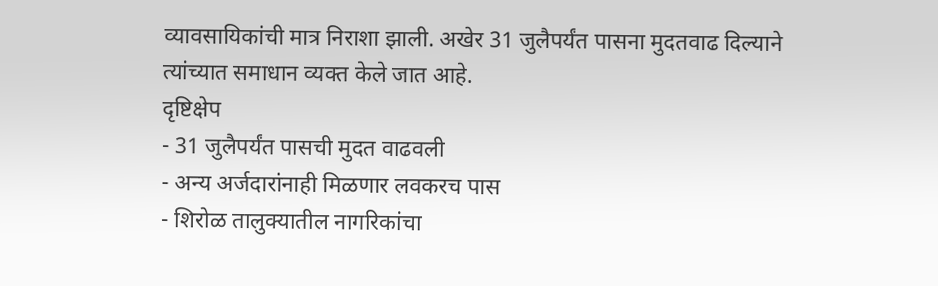व्यावसायिकांची मात्र निराशा झाली. अखेर 31 जुलैपर्यंत पासना मुदतवाढ दिल्याने त्यांच्यात समाधान व्यक्त केले जात आहे.
दृष्टिक्षेप
- 31 जुलैपर्यंत पासची मुदत वाढवली
- अन्य अर्जदारांनाही मिळणार लवकरच पास
- शिरोळ तालुक्यातील नागरिकांचा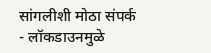सांगलीशी मोठा संपर्क
- लॉकडाउनमुळे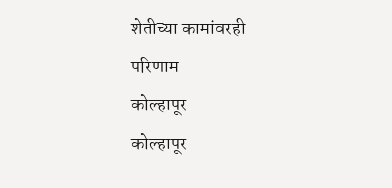शेतीच्या कामांवरही परिणाम
कोल्हापूर
कोल्हापूर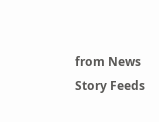from News Story Feeds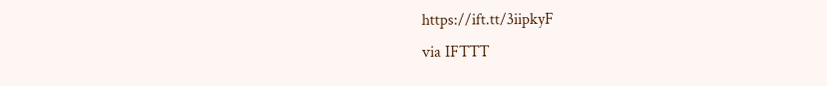https://ift.tt/3iipkyF
via IFTTT